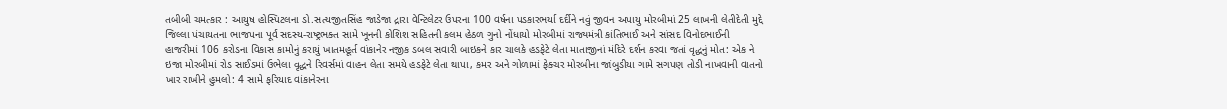તબીબી ચમત્કાર : આયુષ હોસ્પિટલના ડો.સત્યજીતસિંહ જાડેજા દ્રારા વેન્ટિલેટર ઉપરના 100 વર્ષના પડકારભર્યા દર્દીને નવું જીવન અપાયુ મોરબીમાં 25 લાખની લેતીદેતી મુદ્દે જિલ્લા પંચાયતના ભાજપના પૂર્વ સદસ્ય-રાષ્ટ્રભક્ત સામે ખૂનની કોશિશ સહિતની કલમ હેઠળ ગુનો નોંધાયો મોરબીમાં રાજ્યમંત્રી કાંતિભાઈ અને સાંસદ વિનોદભાઈની હાજરીમાં 106 કરોડના વિકાસ કામોનું કરાયું ખાતમહૂર્ત વાંકાનેર નજીક ડબલ સવારી બાઇકને કાર ચાલકે હડફેટે લેતા માતાજીનાં મંદિરે દર્શન કરવા જતાં વૃદ્ધનું મોત: એક ને ઇજા મોરબીમાં રોડ સાઈડમાં ઉભેલા વૃદ્ધને રિવર્સમાં વાહન લેતા સમયે હડફેટે લેતા થાપા, કમર અને ગોળામાં ફેક્ચર મોરબીના જાંબુડીયા ગામે સગપણ તોડી નાખવાની વાતનો ખાર રાખીને હુમલો: 4 સામે ફરિયાદ વાંકાનેરના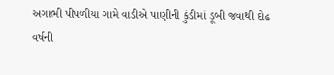અગાભી પીપળીયા ગામે વાડીએ પાણીની કુંડીમાં ડૂબી જવાથી દોઢ વર્ષની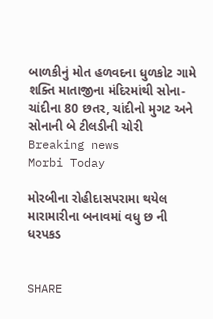બાળકીનું મોત હળવદના ધુળકોટ ગામે શક્તિ માતાજીના મંદિરમાંથી સોના-ચાંદીના 80 છતર, ચાંદીનો મુગટ અને સોનાની બે ટીલડીની ચોરી
Breaking news
Morbi Today

મોરબીના રોહીદાસપરામા થયેલ મારામારીના બનાવમાં વધુ છ ની ધરપકડ


SHARE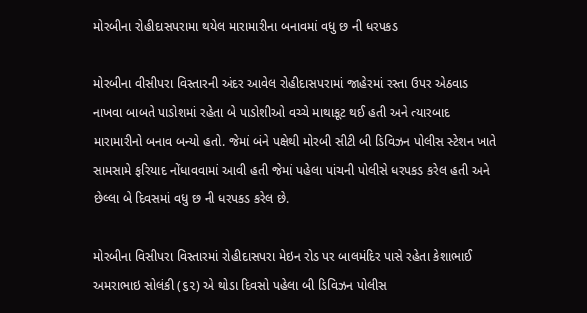મોરબીના રોહીદાસપરામા થયેલ મારામારીના બનાવમાં વધુ છ ની ધરપકડ

મોરબીના વીસીપરા વિસ્તારની અંદર આવેલ રોહીદાસપરામાં જાહેરમાં રસ્તા ઉપર એઠવાડ નાખવા બાબતે પાડોશમાં રહેતા બે પાડોશીઓ વચ્ચે માથાકૂટ થઈ હતી અને ત્યારબાદ મારામારીનો બનાવ બન્યો હતો. જેમાં બંને પક્ષેથી મોરબી સીટી બી ડિવિઝન પોલીસ સ્ટેશન ખાતે સામસામે ફરિયાદ નોંધાવવામાં આવી હતી જેમાં પહેલા પાંચની પોલીસે ધરપકડ કરેલ હતી અને છેલ્લા બે દિવસમાં વધુ છ ની ધરપકડ કરેલ છે.

મોરબીના વિસીપરા વિસ્તારમાં રોહીદાસપરા મેઇન રોડ પર બાલમંદિર પાસે રહેતા કેશાભાઈ અમરાભાઇ સોલંકી (૬૨) એ થોડા દિવસો પહેલા બી ડિવિઝન પોલીસ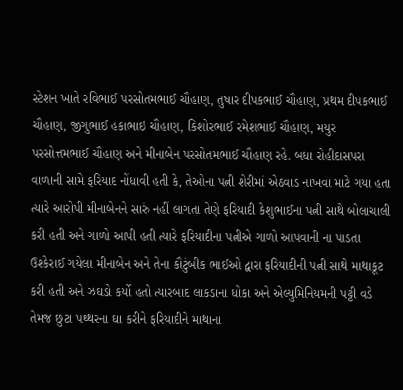સ્ટેશન ખાતે રવિભાઈ પરસોતમભાઈ ચૌહાણ, તુષાર દીપકભાઈ ચૌહાણ, પ્રથમ દીપકભાઈ ચૌહાણ, જીગુભાઈ હકાભાઇ ચૌહાણ, કિશોરભાઈ રમેશભાઈ ચૌહાણ, મયુર પરસોત્તમભાઈ ચૌહાણ અને મીનાબેન પરસોતમભાઈ ચૌહાણ રહે. બધા રોહીદાસપરા વાળાની સામે ફરિયાદ નોંધાવી હતી કે, તેઓના પત્ની શેરીમાં એઠવાડ નાખવા માટે ગયા હતા ત્યારે આરોપી મીનાબેનને સારું નહીં લાગતા તેણે ફરિયાદી કેશુભાઈના પત્ની સાથે બોલાચાલી કરી હતી અને ગાળો આપી હતી ત્યારે ફરિયાદીના પત્નીએ ગાળો આપવાની ના પાડતા ઉશ્કેરાઈ ગયેલા મીનાબેન અને તેના કૌટુંબીક ભાઈઓ દ્વારા ફરિયાદીની પત્ની સાથે માથાકૂટ કરી હતી અને ઝઘડો કર્યો હતો ત્યારબાદ લાકડાના ધોકા અને એલ્યુમિનિયમની પટ્ટી વડે તેમજ છુટા પથ્થરના ઘા કરીને ફરિયાદીને માથાના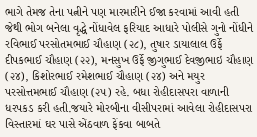ભાગે તેમજ તેના પત્નીને પણ મારમારીને ઈજા કરવામાં આવી હતી જેથી ભોગ બનેલા વૃદ્ધે નોંધાવેલ ફરિયાદ આધારે પોલીસે ગુનો નોંધીને રવિભાઈ પરસોતમભાઈ ચૌહાણ (૨૮), તુષાર ડાયાલાલ ઉર્ફે દીપકભાઈ ચૌહાણ (૨૨), મનસુખ ઉર્ફે જીગુભાઈ દેવજીભાઇ ચૌહાણ (૨૪), કિશોરભાઈ રમેશભાઈ ચૌહાણ (૨૪) અને મયુર પરસોત્તમભાઈ ચૌહાણ (૨૫) રહે. બધા રોહીદાસપરા વાળાની ધરપકડ કરી હતી.જયારે મોરબીના વીસીપરામાં આવેલા રોહીદાસપરા વિસ્તારમાં ઘર પાસે એંઠવાળ ફેંકવા બાબતે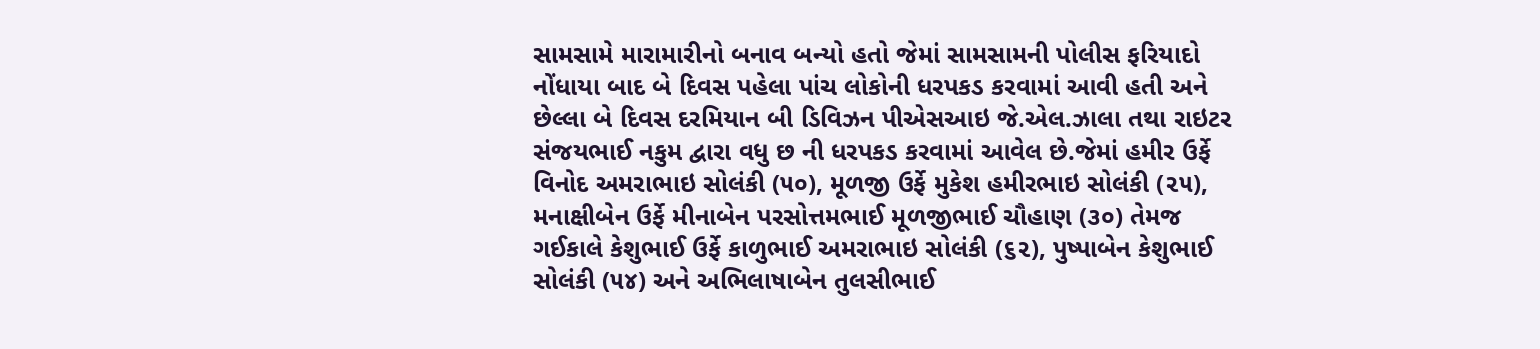સામસામે મારામારીનો બનાવ બન્યો હતો જેમાં સામસામની પોલીસ ફરિયાદો નોંધાયા બાદ બે દિવસ પહેલા પાંચ લોકોની ધરપકડ કરવામાં આવી હતી અને છેલ્લા બે દિવસ દરમિયાન બી ડિવિઝન પીએસઆઇ જે.એલ.ઝાલા તથા રાઇટર સંજયભાઈ નકુમ દ્વારા વધુ છ ની ધરપકડ કરવામાં આવેલ છે.જેમાં હમીર ઉર્ફે વિનોદ અમરાભાઇ સોલંકી (૫૦), મૂળજી ઉર્ફે મુકેશ હમીરભાઇ સોલંકી (૨૫), મનાક્ષીબેન ઉર્ફે મીનાબેન પરસોત્તમભાઈ મૂળજીભાઈ ચૌહાણ (૩૦) તેમજ ગઈકાલે કેશુભાઈ ઉર્ફે કાળુભાઈ અમરાભાઇ સોલંકી (૬૨), પુષ્પાબેન કેશુભાઈ સોલંકી (૫૪) અને અભિલાષાબેન તુલસીભાઈ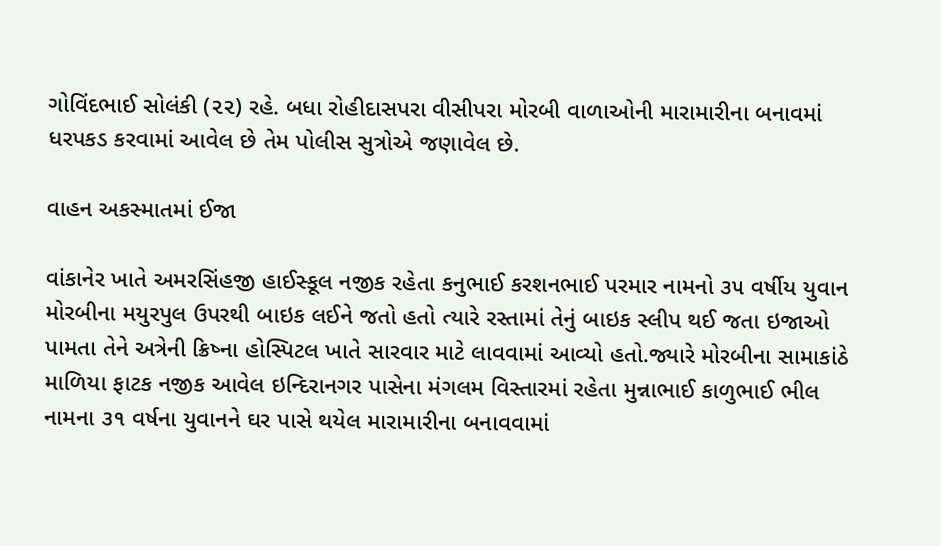ગોવિંદભાઈ સોલંકી (૨૨) રહે. બધા રોહીદાસપરા વીસીપરા મોરબી વાળાઓની મારામારીના બનાવમાં ધરપકડ કરવામાં આવેલ છે તેમ પોલીસ સુત્રોએ જણાવેલ છે.

વાહન અકસ્માતમાં ઈજા

વાંકાનેર ખાતે અમરસિંહજી હાઈસ્કૂલ નજીક રહેતા કનુભાઈ કરશનભાઈ પરમાર નામનો ૩૫ વર્ષીય યુવાન મોરબીના મયુરપુલ ઉપરથી બાઇક લઈને જતો હતો ત્યારે રસ્તામાં તેનું બાઇક સ્લીપ થઈ જતા ઇજાઓ પામતા તેને અત્રેની ક્રિષ્ના હોસ્પિટલ ખાતે સારવાર માટે લાવવામાં આવ્યો હતો.જ્યારે મોરબીના સામાકાંઠે માળિયા ફાટક નજીક આવેલ ઇન્દિરાનગર પાસેના મંગલમ વિસ્તારમાં રહેતા મુન્નાભાઈ કાળુભાઈ ભીલ નામના ૩૧ વર્ષના યુવાનને ઘર પાસે થયેલ મારામારીના બનાવવામાં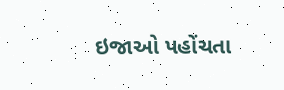ઇજાઓ પહોંચતા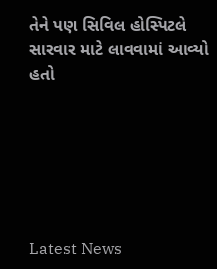તેને પણ સિવિલ હોસ્પિટલે સારવાર માટે લાવવામાં આવ્યો હતો






Latest News